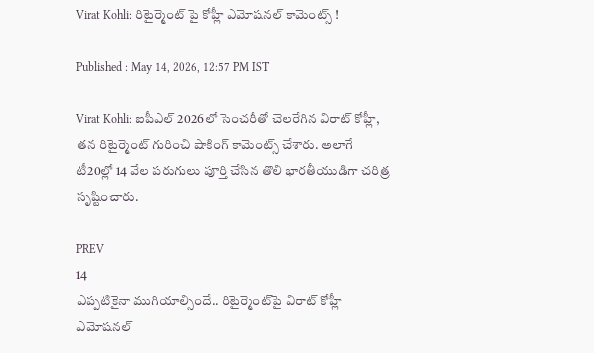Virat Kohli: రిటైర్మెంట్ పై కోహ్లీ ఎమోషనల్ కామెంట్స్ !

Published : May 14, 2026, 12:57 PM IST

Virat Kohli: ఐపీఎల్ 2026లో సెంచరీతో చెలరేగిన విరాట్ కోహ్లీ, తన రిటైర్మెంట్ గురించి షాకింగ్ కామెంట్స్ చేశారు. అలాగే టీ20ల్లో 14 వేల పరుగులు పూర్తి చేసిన తొలి భారతీయుడిగా చరిత్ర సృష్టించారు.

PREV
14
ఎప్పటికైనా ముగియాల్సిందే.. రిటైర్మెంట్‌పై విరాట్ కోహ్లీ ఎమోషనల్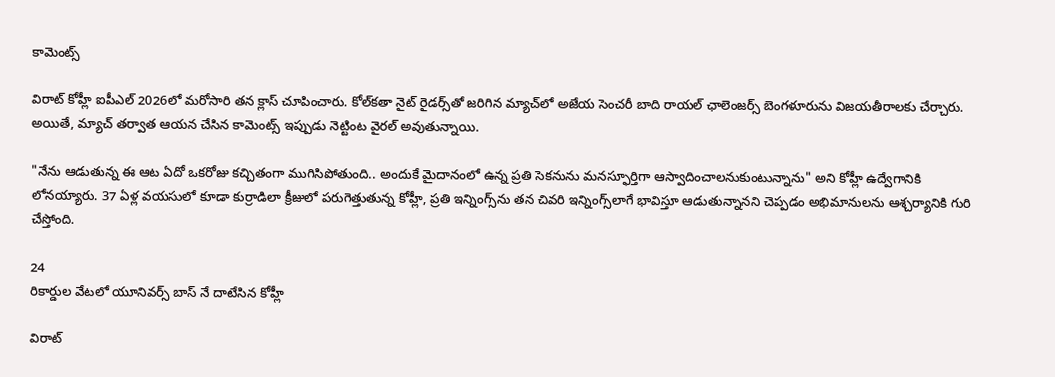కామెంట్స్

విరాట్ కోహ్లీ ఐపీఎల్ 2026లో మరోసారి తన క్లాస్ చూపించారు. కోల్‌కతా నైట్ రైడర్స్‌తో జరిగిన మ్యాచ్‌లో అజేయ సెంచరీ బాది రాయల్ ఛాలెంజర్స్ బెంగళూరును విజయతీరాలకు చేర్చారు. అయితే, మ్యాచ్ తర్వాత ఆయన చేసిన కామెంట్స్ ఇప్పుడు నెట్టింట వైరల్ అవుతున్నాయి.

"నేను ఆడుతున్న ఈ ఆట ఏదో ఒకరోజు కచ్చితంగా ముగిసిపోతుంది.. అందుకే మైదానంలో ఉన్న ప్రతి సెకనును మనస్ఫూర్తిగా ఆస్వాదించాలనుకుంటున్నాను" అని కోహ్లీ ఉద్వేగానికి లోనయ్యారు. 37 ఏళ్ల వయసులో కూడా కుర్రాడిలా క్రీజులో పరుగెత్తుతున్న కోహ్లీ, ప్రతి ఇన్నింగ్స్‌ను తన చివరి ఇన్నింగ్స్‌లాగే భావిస్తూ ఆడుతున్నానని చెప్పడం అభిమానులను ఆశ్చర్యానికి గురి చేస్తోంది.

24
రికార్డుల వేటలో యూనివర్స్ బాస్ నే దాటేసిన కోహ్లీ

విరాట్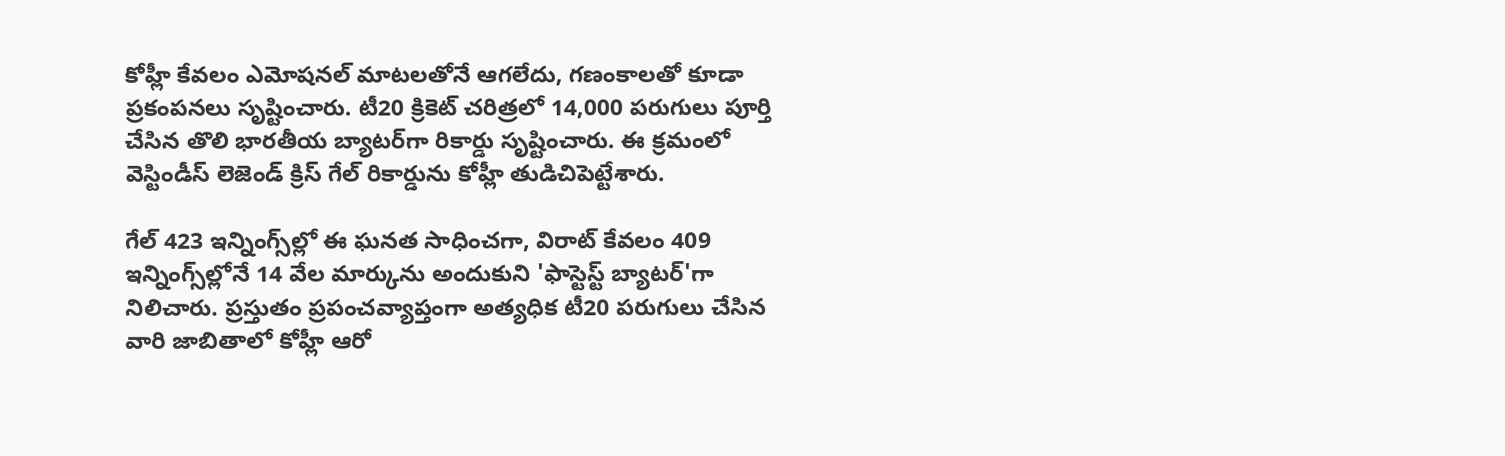కోహ్లీ కేవలం ఎమోషనల్ మాటలతోనే ఆగలేదు, గణంకాలతో కూడా ప్రకంపనలు సృష్టించారు. టీ20 క్రికెట్ చరిత్రలో 14,000 పరుగులు పూర్తి చేసిన తొలి భారతీయ బ్యాటర్‌గా రికార్డు సృష్టించారు. ఈ క్రమంలో వెస్టిండీస్ లెజెండ్ క్రిస్ గేల్ రికార్డును కోహ్లీ తుడిచిపెట్టేశారు.

గేల్ 423 ఇన్నింగ్స్‌ల్లో ఈ ఘనత సాధించగా, విరాట్ కేవలం 409 ఇన్నింగ్స్‌ల్లోనే 14 వేల మార్కును అందుకుని 'ఫాస్టెస్ట్ బ్యాటర్'గా నిలిచారు. ప్రస్తుతం ప్రపంచవ్యాప్తంగా అత్యధిక టీ20 పరుగులు చేసిన వారి జాబితాలో కోహ్లీ ఆరో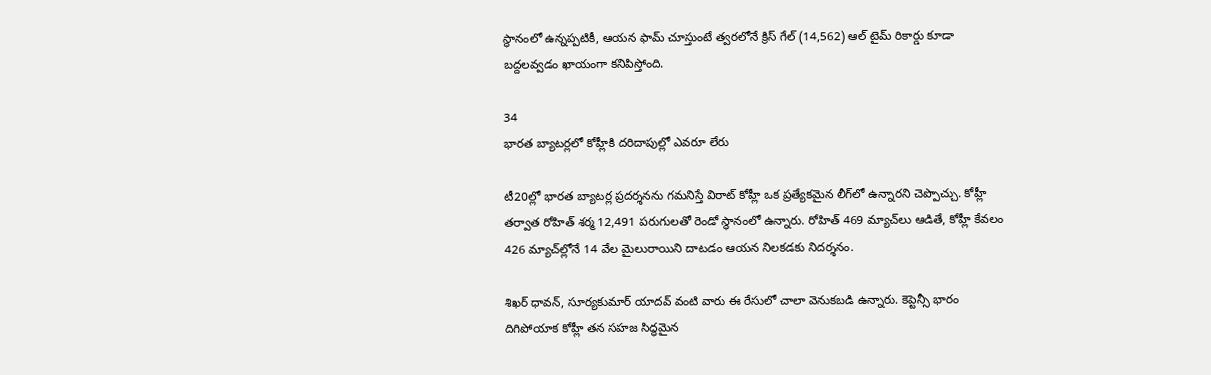స్థానంలో ఉన్నప్పటికీ, ఆయన ఫామ్ చూస్తుంటే త్వరలోనే క్రిస్ గేల్ (14,562) ఆల్ టైమ్ రికార్డు కూడా బద్దలవ్వడం ఖాయంగా కనిపిస్తోంది.

34
భారత బ్యాటర్లలో కోహ్లీకి దరిదాపుల్లో ఎవరూ లేరు

టీ20ల్లో భారత బ్యాటర్ల ప్రదర్శనను గమనిస్తే విరాట్ కోహ్లీ ఒక ప్రత్యేకమైన లీగ్‌లో ఉన్నారని చెప్పొచ్చు. కోహ్లీ తర్వాత రోహిత్ శర్మ 12,491 పరుగులతో రెండో స్థానంలో ఉన్నారు. రోహిత్ 469 మ్యాచ్‌లు ఆడితే, కోహ్లీ కేవలం 426 మ్యాచ్‌ల్లోనే 14 వేల మైలురాయిని దాటడం ఆయన నిలకడకు నిదర్శనం.

శిఖర్ ధావన్, సూర్యకుమార్ యాదవ్ వంటి వారు ఈ రేసులో చాలా వెనుకబడి ఉన్నారు. కెప్టెన్సీ భారం దిగిపోయాక కోహ్లీ తన సహజ సిద్ధమైన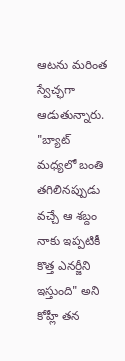ఆటను మరింత స్వేచ్ఛగా ఆడుతున్నారు. "బ్యాట్ మధ్యలో బంతి తగిలినప్పుడు వచ్చే ఆ శబ్దం నాకు ఇప్పటికీ కొత్త ఎనర్జీని ఇస్తుంది" అని కోహ్లీ తన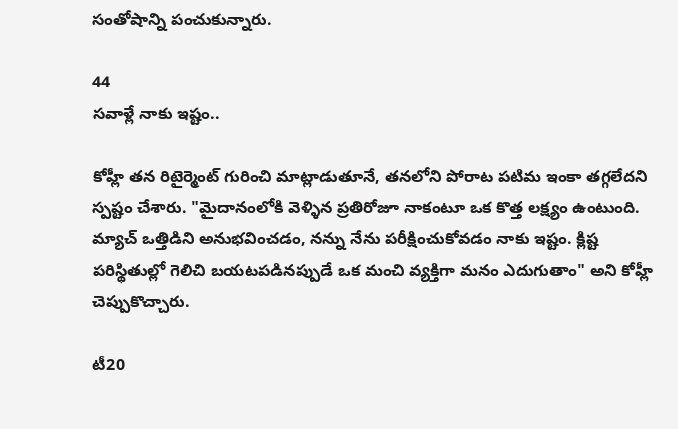సంతోషాన్ని పంచుకున్నారు.

44
సవాళ్లే నాకు ఇష్టం..

కోహ్లీ తన రిటైర్మెంట్ గురించి మాట్లాడుతూనే, తనలోని పోరాట పటిమ ఇంకా తగ్గలేదని స్పష్టం చేశారు. "మైదానంలోకి వెళ్ళిన ప్రతిరోజూ నాకంటూ ఒక కొత్త లక్ష్యం ఉంటుంది. మ్యాచ్ ఒత్తిడిని అనుభవించడం, నన్ను నేను పరీక్షించుకోవడం నాకు ఇష్టం. క్లిష్ట పరిస్థితుల్లో గెలిచి బయటపడినప్పుడే ఒక మంచి వ్యక్తిగా మనం ఎదుగుతాం" అని కోహ్లీ చెప్పుకొచ్చారు.

టీ20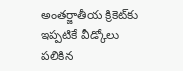అంతర్జాతీయ క్రికెట్‌కు ఇప్పటికే వీడ్కోలు పలికిన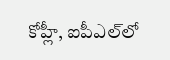కోహ్లీ, ఐపీఎల్‌లో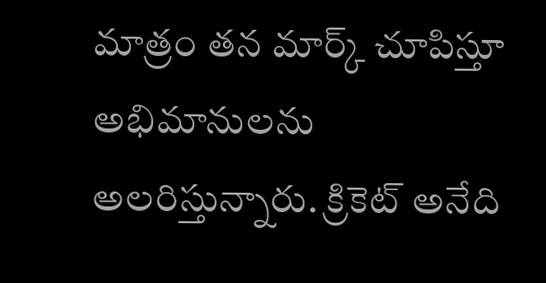మాత్రం తన మార్క్ చూపిస్తూ అభిమానులను అలరిస్తున్నారు. క్రికెట్ అనేది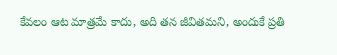కేవలం ఆట మాత్రమే కాదు, అది తన జీవితమని, అందుకే ప్రతి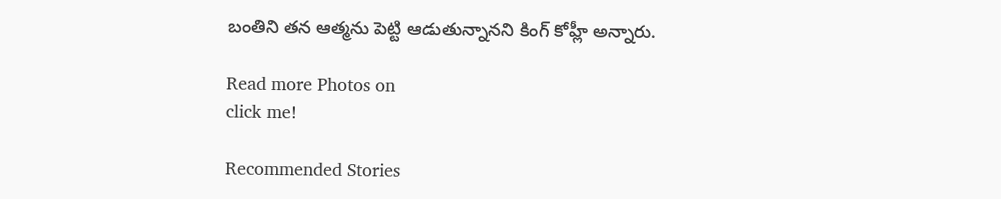బంతిని తన ఆత్మను పెట్టి ఆడుతున్నానని కింగ్ కోహ్లీ అన్నారు.

Read more Photos on
click me!

Recommended Stories